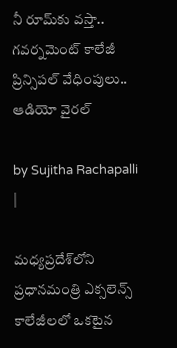నీ రూమ్‌కు వస్తా.. గవర్నమెంట్ కాలేజీ ప్రిన్సిపల్ వేధింపులు.. ఆడియో వైరల్

by Sujitha Rachapalli |

మధ్యప్రదేశ్‌లోని ప్రధానమంత్రి ఎక్సలెన్స్‌ కాలేజీలలో ఒకటైన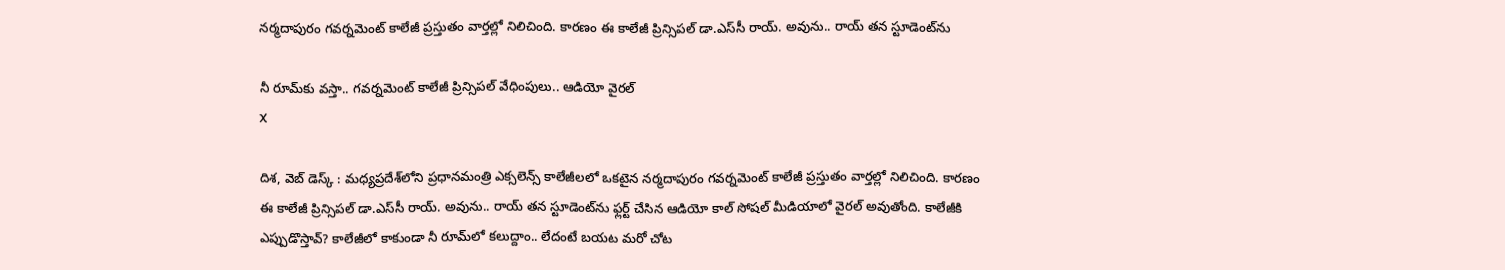నర్మదాపురం గవర్నమెంట్ కాలేజీ ప్రస్తుతం వార్తల్లో నిలిచింది. కారణం ఈ కాలేజీ ప్రిన్సిపల్ డా.ఎస్‌సీ రాయ్. అవును.. రాయ్ తన స్టూడెంట్‌ను

నీ రూమ్‌కు వస్తా.. గవర్నమెంట్ కాలేజీ ప్రిన్సిపల్ వేధింపులు.. ఆడియో వైరల్
X

దిశ, వెబ్ డెస్క్ : మధ్యప్రదేశ్‌లోని ప్రధానమంత్రి ఎక్సలెన్స్‌ కాలేజీలలో ఒకటైన నర్మదాపురం గవర్నమెంట్ కాలేజీ ప్రస్తుతం వార్తల్లో నిలిచింది. కారణం ఈ కాలేజీ ప్రిన్సిపల్ డా.ఎస్‌సీ రాయ్. అవును.. రాయ్ తన స్టూడెంట్‌ను ఫ్లర్ట్ చేసిన ఆడియో కాల్ సోషల్ మీడియాలో వైరల్ అవుతోంది. కాలేజీకి ఎప్పుడొస్తావ్? కాలేజీలో కాకుండా నీ రూమ్‌లో కలుద్దాం.. లేదంటే బయట మరో చోట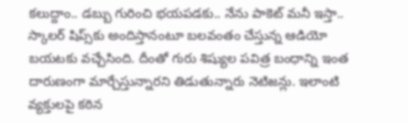కలుద్దాం.. డబ్బు గురించి భయపడకు.. నేను పాకెట్ మనీ ఇస్తా.. స్కాలర్ షిప్స్‌కు అందిస్తానంటూ బలవంతం చేస్తున్న ఆడియో బయటకు వచ్చేసింది. దీంతో గురు శిష్యుల పవిత్ర బంధాన్ని ఇంత దారుణంగా మార్చేస్తున్నారని తిడుతున్నారు నెటిజన్లు. ఇలాంటి వ్యక్తులపై కఠిన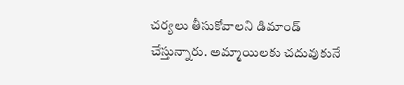చర్యలు తీసుకోవాలని డిమాండ్ చేస్తున్నారు. అమ్మాయిలకు చదువుకునే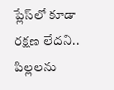ప్లేస్‌లో కూడా రక్షణ లేదని.. పిల్లలను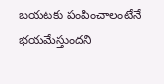బయటకు పంపించాలంటేనే భయమేస్తుందని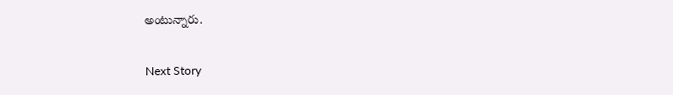అంటున్నారు.

Next Story